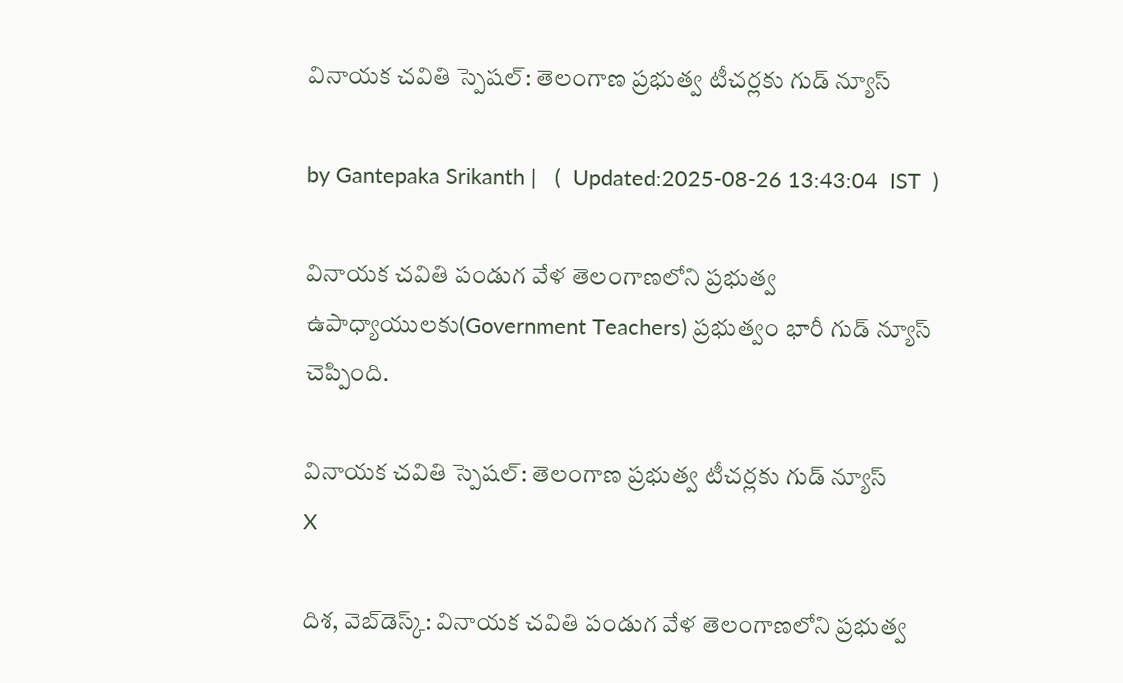వినాయక చవితి స్పెషల్: తెలంగాణ ప్రభుత్వ టీచర్లకు గుడ్ న్యూస్

by Gantepaka Srikanth |   (  Updated:2025-08-26 13:43:04  IST  )

వినాయక చవితి పండుగ వేళ తెలంగాణలోని ప్రభుత్వ ఉపాధ్యాయులకు(Government Teachers) ప్రభుత్వం భారీ గుడ్ న్యూస్ చెప్పింది.

వినాయక చవితి స్పెషల్: తెలంగాణ ప్రభుత్వ టీచర్లకు గుడ్ న్యూస్
X

దిశ, వెబ్‌డెస్క్: వినాయక చవితి పండుగ వేళ తెలంగాణలోని ప్రభుత్వ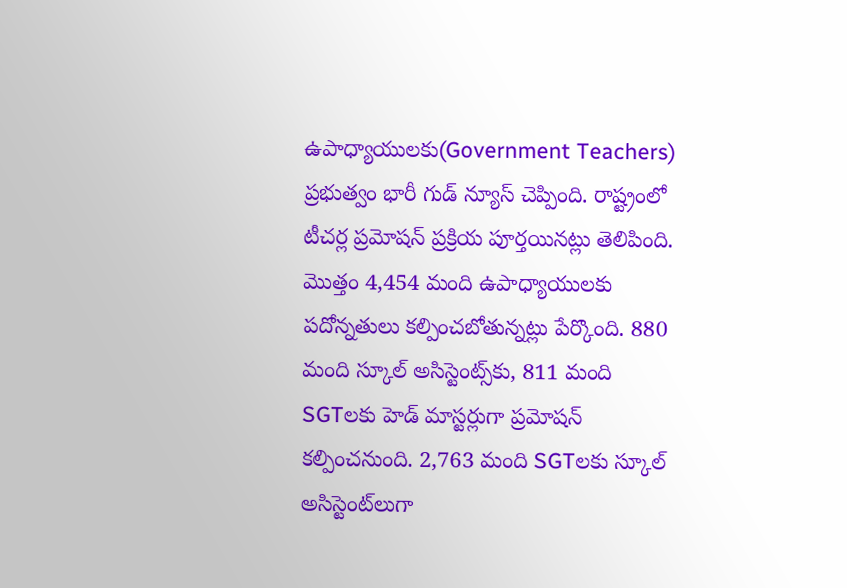ఉపాధ్యాయులకు(Government Teachers) ప్రభుత్వం భారీ గుడ్ న్యూస్ చెప్పింది. రాష్ట్రంలో టీచర్ల ప్రమోషన్ ప్రక్రియ పూర్తయినట్లు తెలిపింది. మొత్తం 4,454 మంది ఉపాధ్యాయులకు పదోన్నతులు కల్పించబోతున్నట్లు పేర్కొంది. 880 మంది స్కూల్ అసిస్టెంట్స్‌కు, 811 మంది SGTలకు హెడ్ మాస్టర్లుగా ప్రమోషన్ కల్పించనుంది. 2,763 మంది SGTలకు స్కూల్ అసిస్టెంట్‌లుగా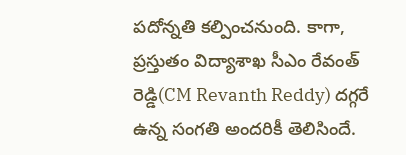పదోన్నతి కల్పించనుంది. కాగా, ప్రస్తుతం విద్యాశాఖ సీఎం రేవంత్ రెడ్డి(CM Revanth Reddy) దగ్గరే ఉన్న సంగతి అందరికీ తెలిసిందే.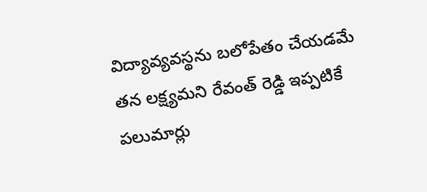విద్యావ్యవస్థను బలోపేతం చేయడమే తన లక్ష్యమని రేవంత్ రెడ్డి ఇప్పటికే పలుమార్లు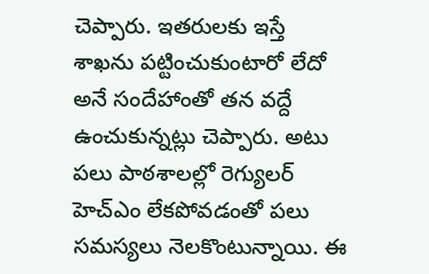చెప్పారు. ఇతరులకు ఇస్తే శాఖను పట్టించుకుంటారో లేదో అనే సందేహాంతో తన వద్దే ఉంచుకున్నట్లు చెప్పారు. అటు పలు పాఠశాలల్లో రెగ్యులర్ హెచ్ఎం లేకపోవడంతో పలు సమస్యలు నెలకొంటున్నాయి. ఈ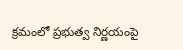క్రమంలో ప్రభుత్వ నిర్ణయంపై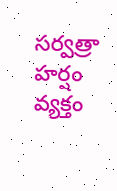సర్వత్రా హర్షం వ్యక్తం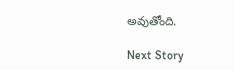అవుతోంది.

Next Story